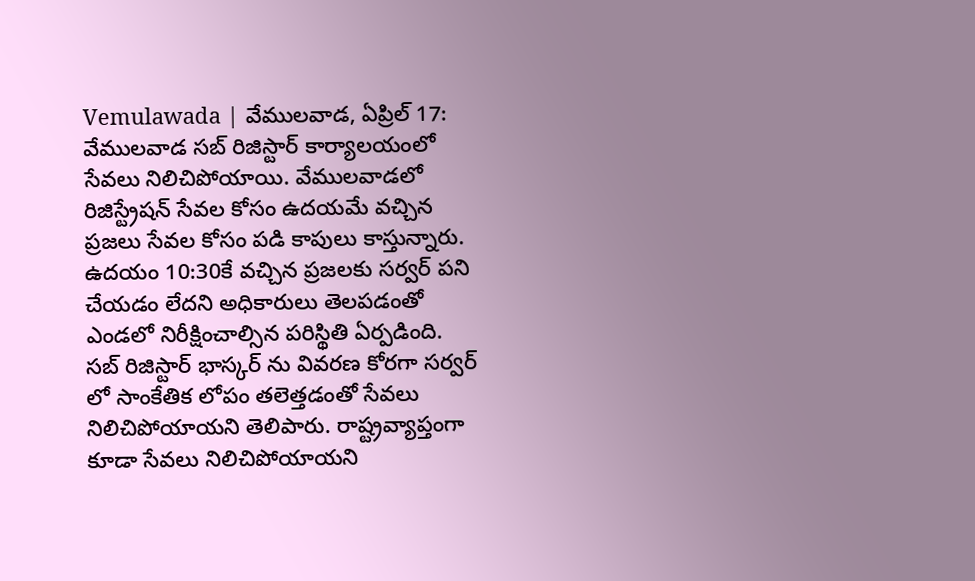Vemulawada | వేములవాడ, ఏప్రిల్ 17: వేములవాడ సబ్ రిజిస్టార్ కార్యాలయంలో సేవలు నిలిచిపోయాయి. వేములవాడలో రిజిస్ట్రేషన్ సేవల కోసం ఉదయమే వచ్చిన ప్రజలు సేవల కోసం పడి కాపులు కాస్తున్నారు. ఉదయం 10:30కే వచ్చిన ప్రజలకు సర్వర్ పని చేయడం లేదని అధికారులు తెలపడంతో ఎండలో నిరీక్షించాల్సిన పరిస్థితి ఏర్పడింది.
సబ్ రిజిస్టార్ భాస్కర్ ను వివరణ కోరగా సర్వర్ లో సాంకేతిక లోపం తలెత్తడంతో సేవలు నిలిచిపోయాయని తెలిపారు. రాష్ట్రవ్యాప్తంగా కూడా సేవలు నిలిచిపోయాయని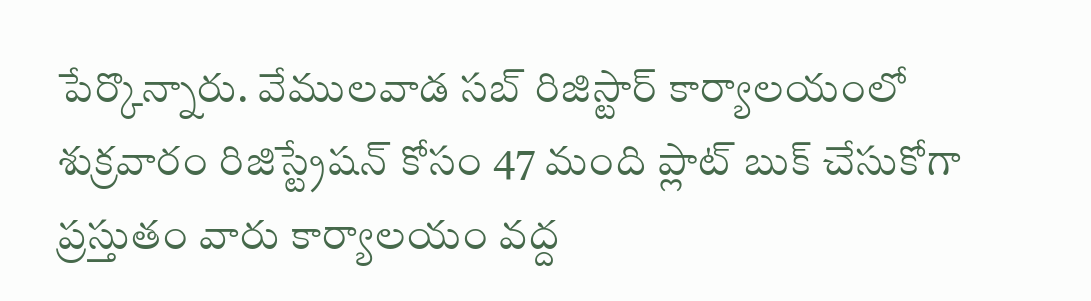పేర్కొన్నారు. వేములవాడ సబ్ రిజిస్టార్ కార్యాలయంలో శుక్రవారం రిజిస్ట్రేషన్ కోసం 47 మంది ప్లాట్ బుక్ చేసుకోగా ప్రస్తుతం వారు కార్యాలయం వద్ద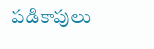పడికాపులు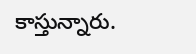కాస్తున్నారు.